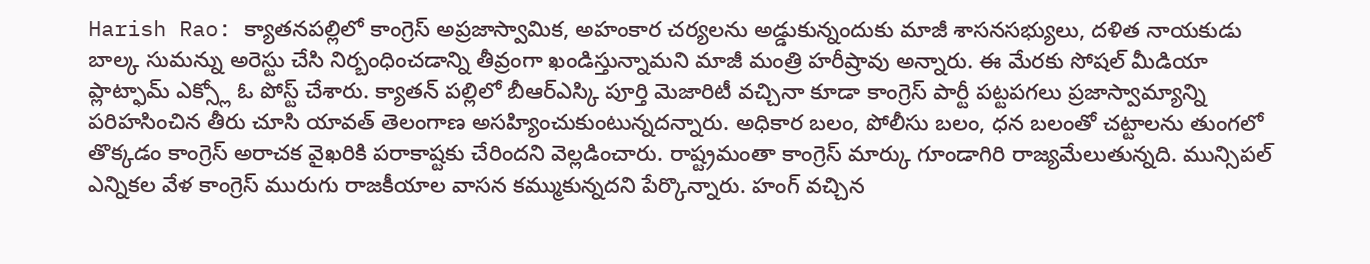Harish Rao: క్యాతనపల్లిలో కాంగ్రెస్ అప్రజాస్వామిక, అహంకార చర్యలను అడ్డుకున్నందుకు మాజీ శాసనసభ్యులు, దళిత నాయకుడు బాల్క సుమన్ను అరెస్టు చేసి నిర్బంధించడాన్ని తీవ్రంగా ఖండిస్తున్నామని మాజీ మంత్రి హరీష్రావు అన్నారు. ఈ మేరకు సోషల్ మీడియా ప్లాట్ఫామ్ ఎక్స్లో ఓ పోస్ట్ చేశారు. క్యాతన్ పల్లిలో బీఆర్ఎస్కి పూర్తి మెజారిటీ వచ్చినా కూడా కాంగ్రెస్ పార్టీ పట్టపగలు ప్రజాస్వామ్యాన్ని పరిహసించిన తీరు చూసి యావత్ తెలంగాణ అసహ్యించుకుంటున్నదన్నారు. అధికార బలం, పోలీసు బలం, ధన బలంతో చట్టాలను తుంగలో తొక్కడం కాంగ్రెస్ అరాచక వైఖరికి పరాకాష్టకు చేరిందని వెల్లడించారు. రాష్ట్రమంతా కాంగ్రెస్ మార్కు గూండాగిరి రాజ్యమేలుతున్నది. మున్సిపల్ ఎన్నికల వేళ కాంగ్రెస్ మురుగు రాజకీయాల వాసన కమ్ముకున్నదని పేర్కొన్నారు. హంగ్ వచ్చిన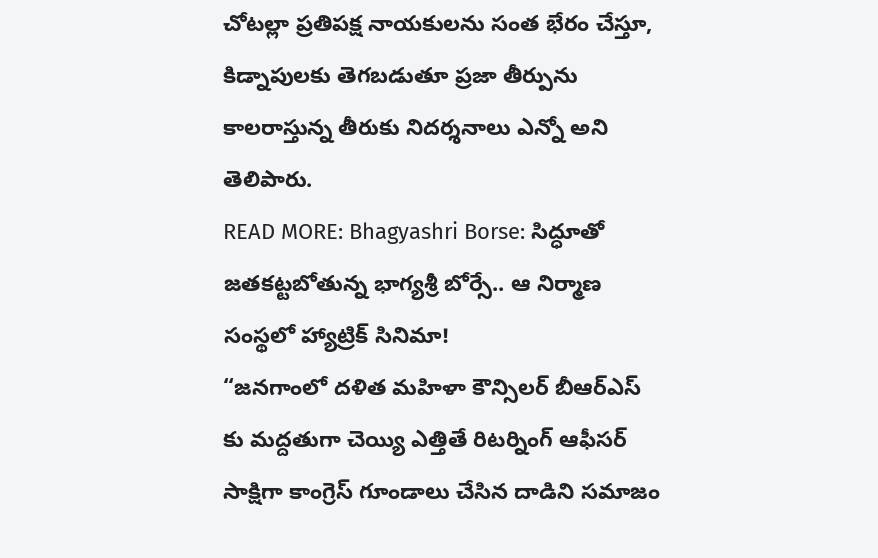చోటల్లా ప్రతిపక్ష నాయకులను సంత భేరం చేస్తూ, కిడ్నాపులకు తెగబడుతూ ప్రజా తీర్పును కాలరాస్తున్న తీరుకు నిదర్శనాలు ఎన్నో అని తెలిపారు.
READ MORE: Bhagyashri Borse: సిద్ధూతో జతకట్టబోతున్న భాగ్యశ్రీ బోర్సే.. ఆ నిర్మాణ సంస్థలో హ్యాట్రిక్ సినిమా!
“జనగాంలో దళిత మహిళా కౌన్సిలర్ బీఆర్ఎస్ కు మద్దతుగా చెయ్యి ఎత్తితే రిటర్నింగ్ ఆఫీసర్ సాక్షిగా కాంగ్రెస్ గూండాలు చేసిన దాడిని సమాజం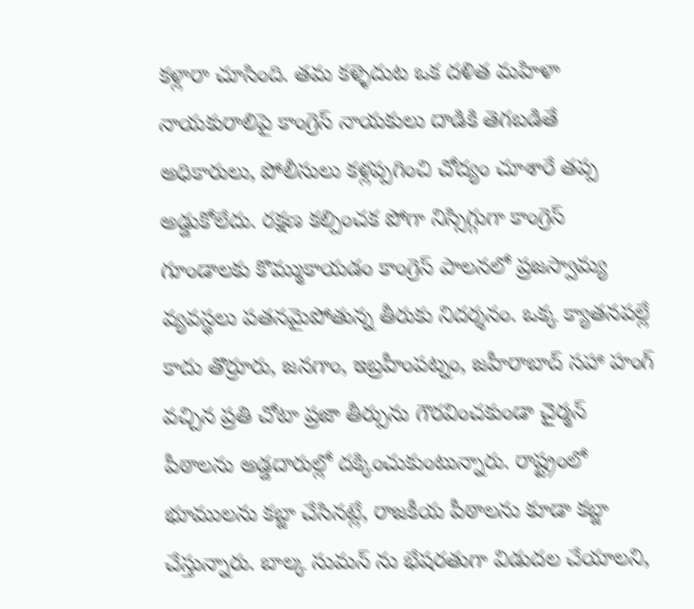కళ్లారా చూసింది. తమ కళ్ళెదుట ఒక దళిత మహిళా నాయకురాలిపై కాంగ్రెస్ నాయకులు దాడికి తెగబడితే అధికారులు, పోలీసులు కళ్లప్పగించి చోద్యం చూశారే తప్ప అడ్డుకోలేదు. రక్షణ కల్పించక పోగా నిస్సిగ్గుగా కాంగ్రెస్ గూండాలకు కొమ్ముకాయడం కాంగ్రెస్ పాలనలో ప్రజస్వామ్య వ్యవస్థలు పతనమైపోతున్న తీరుకు నిదర్శనం. ఒక్క క్యాతనపల్లే కాదు తొర్రూరు, జనగాం, ఇబ్రహీంపట్నం, జహీరాబాద్ సహా హంగ్ వచ్చిన ప్రతి చోటా ప్రజా తీర్పును గౌరవించకుండా చైర్మన్ పీఠాలను అడ్డదారుల్లో దక్కించుకుంటున్నారు. రాష్ట్రంలో భూములను కబ్జా చేసినట్లే, రాజకీయ పీఠాలను కూడా కబ్జా చేస్తున్నారు. బాల్క సుమన్ ను భేషరతుగా విడుదల చేయాలని,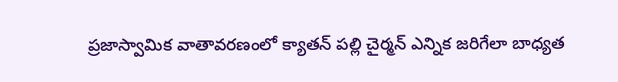ప్రజాస్వామిక వాతావరణంలో క్యాతన్ పల్లి చైర్మన్ ఎన్నిక జరిగేలా బాధ్యత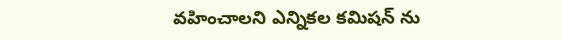వహించాలని ఎన్నికల కమిషన్ ను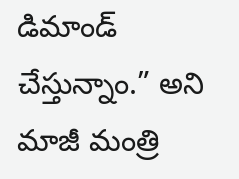డిమాండ్ చేస్తున్నాం.” అని మాజీ మంత్రి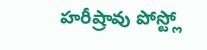హరీష్రావు పోస్ట్లో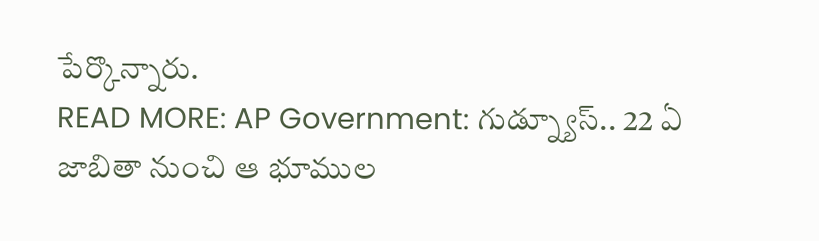పేర్కొన్నారు.
READ MORE: AP Government: గుడ్న్యూస్.. 22 ఏ జాబితా నుంచి ఆ భూముల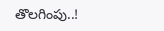తొలగింపు..!